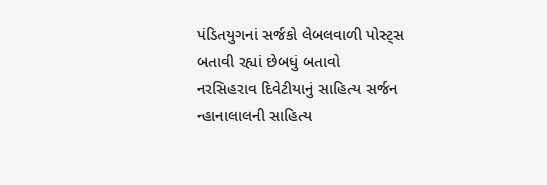પંડિતયુગનાં સર્જકો લેબલવાળી પોસ્ટ્સ બતાવી રહ્યાં છેબધું બતાવો
નરસિહરાવ દિવેટીયાનું સાહિત્ય સર્જન
ન્હાનાલાલની સાહિત્ય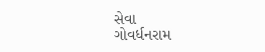સેવા
ગોવર્ધનરામ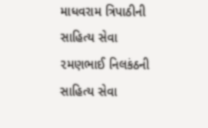માધવરામ ત્રિપાઠીની સાહિત્ય સેવા
૨મણભાઈ નિલકંઠની સાહિત્ય સેવા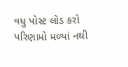વધુ પોસ્ટ લોડ કરો પરિણામો મળ્યાં નથી